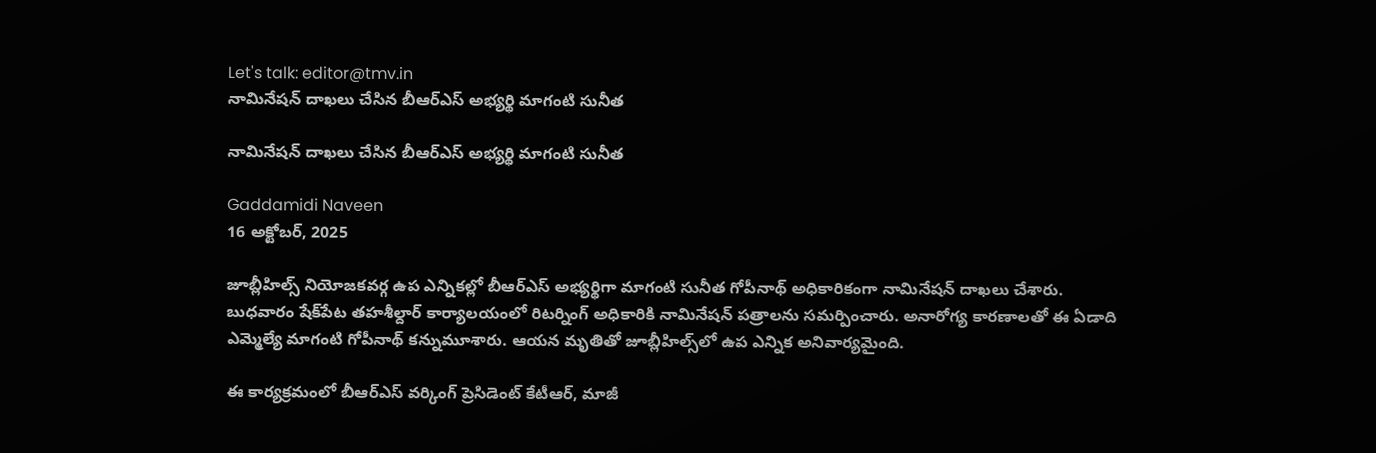Let's talk: editor@tmv.in
నామినేషన్‌ దాఖలు చేసిన బీఆర్ఎస్‌ అభ్యర్థి మాగంటి సునీత

నామినేషన్‌ దాఖలు చేసిన బీఆర్ఎస్‌ అభ్యర్థి మాగంటి సునీత

Gaddamidi Naveen
16 అక్టోబర్, 2025

జూబ్లీహిల్స్‌ నియోజకవర్గ ఉప ఎన్నికల్లో బీఆర్‌ఎస్‌ అభ్యర్థిగా మాగంటి సునీత గోపీనాథ్‌ అధికారికంగా నామినేషన్‌ దాఖలు చేశారు. బుధవారం షేక్‌పేట తహశీల్దార్‌ కార్యాలయంలో రిటర్నింగ్‌ అధికారికి నామినేషన్‌ పత్రాలను సమర్పించారు. అనారోగ్య కారణాలతో ఈ ఏడాది ఎమ్మెల్యే మాగంటి గోపీనాథ్‌ కన్నుమూశారు. ఆయన మృతితో జూబ్లీహిల్స్‌లో ఉప ఎన్నిక అనివార్యమైంది.

ఈ కార్యక్రమంలో బీఆర్‌ఎస్‌ వర్కింగ్ ప్రెసిడెంట్‌ కేటీఆర్‌, మాజీ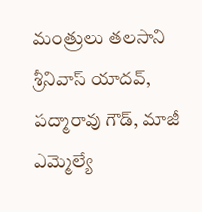మంత్రులు తలసాని శ్రీనివాస్ యాదవ్‌, పద్మారావు గౌడ్‌, మాజీ ఎమ్మెల్యే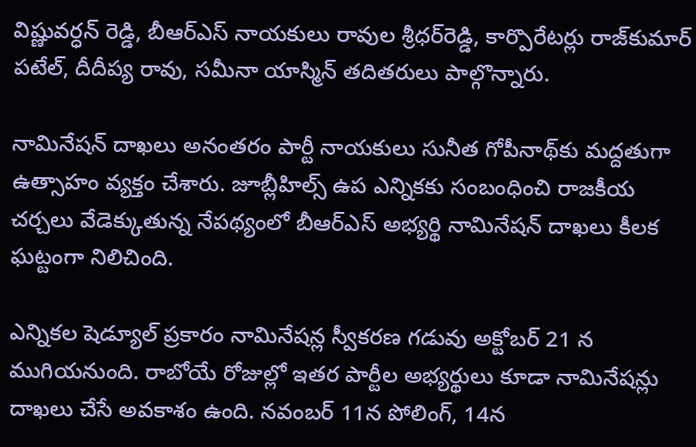విష్ణువర్ధన్ రెడ్డి, బీఆర్‌ఎస్‌ నాయకులు రావుల శ్రీధర్‌రెడ్డి, కార్పొరేటర్లు రాజ్‌కుమార్‌ పటేల్‌, దీదీప్య రావు, సమీనా యాస్మిన్‌ తదితరులు పాల్గొన్నారు.

నామినేషన్‌ దాఖలు అనంతరం పార్టీ నాయకులు సునీత గోపీనాథ్‌కు మద్దతుగా ఉత్సాహం వ్యక్తం చేశారు. జూబ్లీహిల్స్‌ ఉప ఎన్నికకు సంబంధించి రాజకీయ చర్చలు వేడెక్కుతున్న నేపథ్యంలో బీఆర్‌ఎస్‌ అభ్యర్థి నామినేషన్‌ దాఖలు కీలక ఘట్టంగా నిలిచింది.

ఎన్నికల షెడ్యూల్‌ ప్రకారం నామినేషన్ల స్వీకరణ గడువు అక్టోబర్ 21 న ముగియనుంది. రాబోయే రోజుల్లో ఇతర పార్టీల అభ్యర్థులు కూడా నామినేషన్లు దాఖలు చేసే అవకాశం ఉంది. నవంబర్‌ 11న పోలింగ్‌, 14న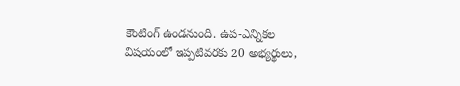కౌంటింగ్‌ ఉండనుంది. ఉప-ఎన్నికల విషయంలో ఇప్పటివరకు 20 అభ్యర్థులు,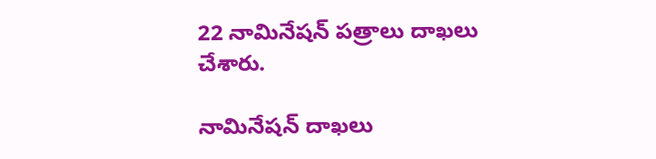22 నామినేషన్ పత్రాలు దాఖలు చేశారు.

నామినేషన్‌ దాఖలు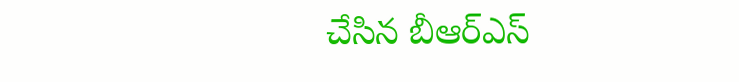చేసిన బీఆర్ఎస్‌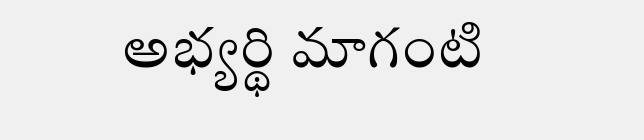అభ్యర్థి మాగంటి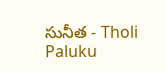సునీత - Tholi Paluku